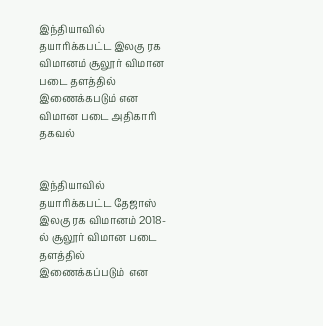இந்தியாவில் தயாரிக்கபட்ட இலகு ரக விமானம் சூலூர் விமான படை தளத்தில் இணைக்கபடும் என விமான படை அதிகாரி தகவல்


இந்தியாவில் தயாரிக்கபட்ட தேஜாஸ் இலகு ரக விமானம் 2018-ல் சூலூர் விமான படை தளத்தில் இணைக்கப்படும்  என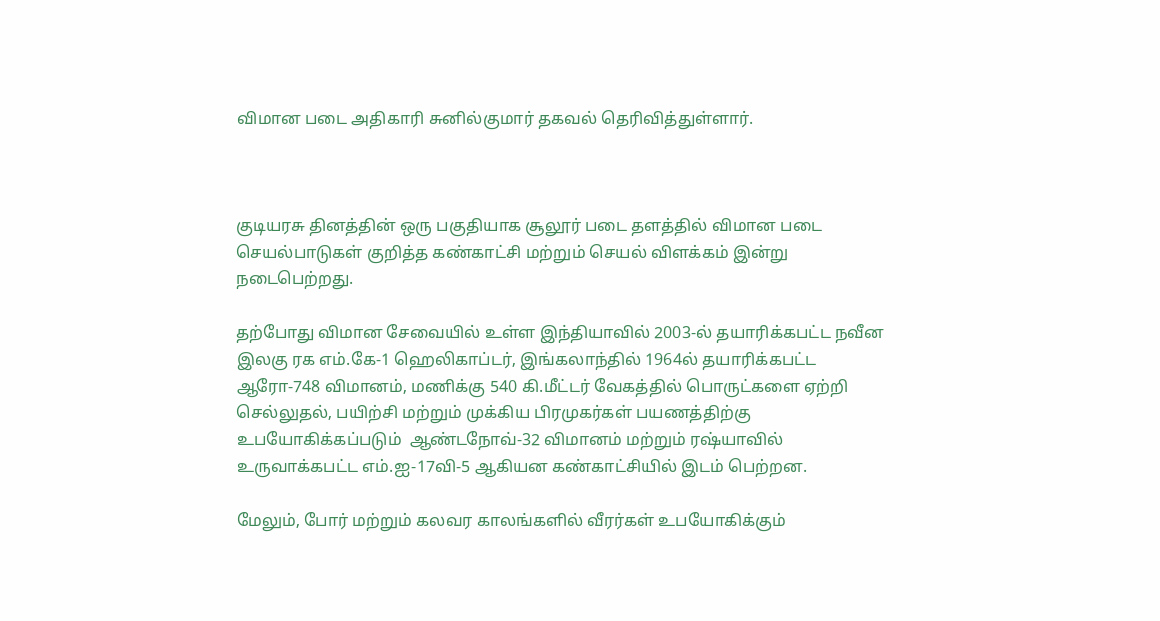விமான படை அதிகாரி சுனில்குமார் தகவல் தெரிவித்துள்ளார்.



குடியரசு தினத்தின் ஒரு பகுதியாக சூலூர் படை தளத்தில் விமான படை செயல்பாடுகள் குறித்த கண்காட்சி மற்றும் செயல் விளக்கம் இன்று நடைபெற்றது.

தற்போது விமான சேவையில் உள்ள இந்தியாவில் 2003-ல் தயாரிக்கபட்ட நவீன இலகு ரக எம்.கே-1 ஹெலிகாப்டர், இங்கலாந்தில் 1964ல் தயாரிக்கபட்ட ஆரோ-748 விமானம், மணிக்கு 540 கி.மீட்டர் வேகத்தில் பொருட்களை ஏற்றி செல்லுதல், பயிற்சி மற்றும் முக்கிய பிரமுகர்கள் பயணத்திற்கு உபயோகிக்கப்படும்  ஆண்டநோவ்-32 விமானம் மற்றும் ரஷ்யாவில் உருவாக்கபட்ட எம்.ஐ-17வி-5 ஆகியன கண்காட்சியில் இடம் பெற்றன.

மேலும், போர் மற்றும் கலவர காலங்களில் வீரர்கள் உபயோகிக்கும்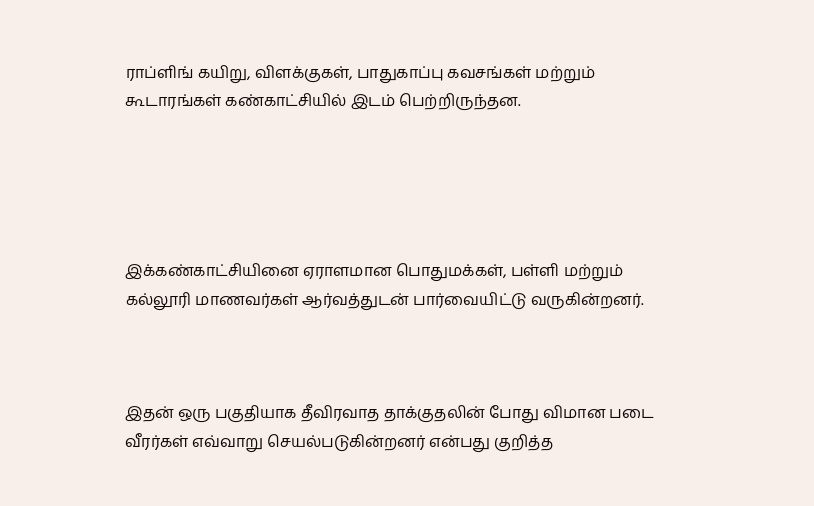ராப்ளிங் கயிறு, விளக்குகள், பாதுகாப்பு கவசங்கள் மற்றும் கூடாரங்கள் கண்காட்சியில் இடம் பெற்றிருந்தன.





இக்கண்காட்சியினை ஏராளமான பொதுமக்கள், பள்ளி மற்றும் கல்லூரி மாணவர்கள் ஆர்வத்துடன் பார்வையிட்டு வருகின்றனர்.



இதன் ஒரு பகுதியாக தீவிரவாத தாக்குதலின் போது விமான படை வீரர்கள் எவ்வாறு செயல்படுகின்றனர் என்பது குறித்த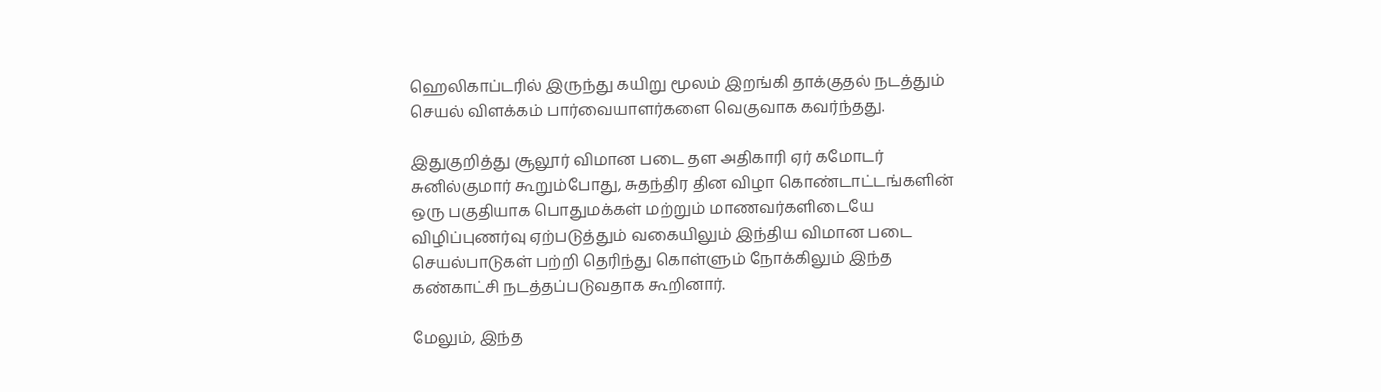ஹெலிகாப்டரில் இருந்து கயிறு மூலம் இறங்கி தாக்குதல் நடத்தும் செயல் விளக்கம் பார்வையாளர்களை வெகுவாக கவர்ந்தது.

இதுகுறித்து சூலூர் விமான படை தள அதிகாரி ஏர் கமோடர் சுனில்குமார் கூறும்போது, சுதந்திர தின விழா கொண்டாட்டங்களின் ஒரு பகுதியாக பொதுமக்கள் மற்றும் மாணவர்களிடையே விழிப்புணர்வு ஏற்படுத்தும் வகையிலும் இந்திய விமான படை செயல்பாடுகள் பற்றி தெரிந்து கொள்ளும் நோக்கிலும் இந்த கண்காட்சி நடத்தப்படுவதாக கூறினார்.

மேலும், இந்த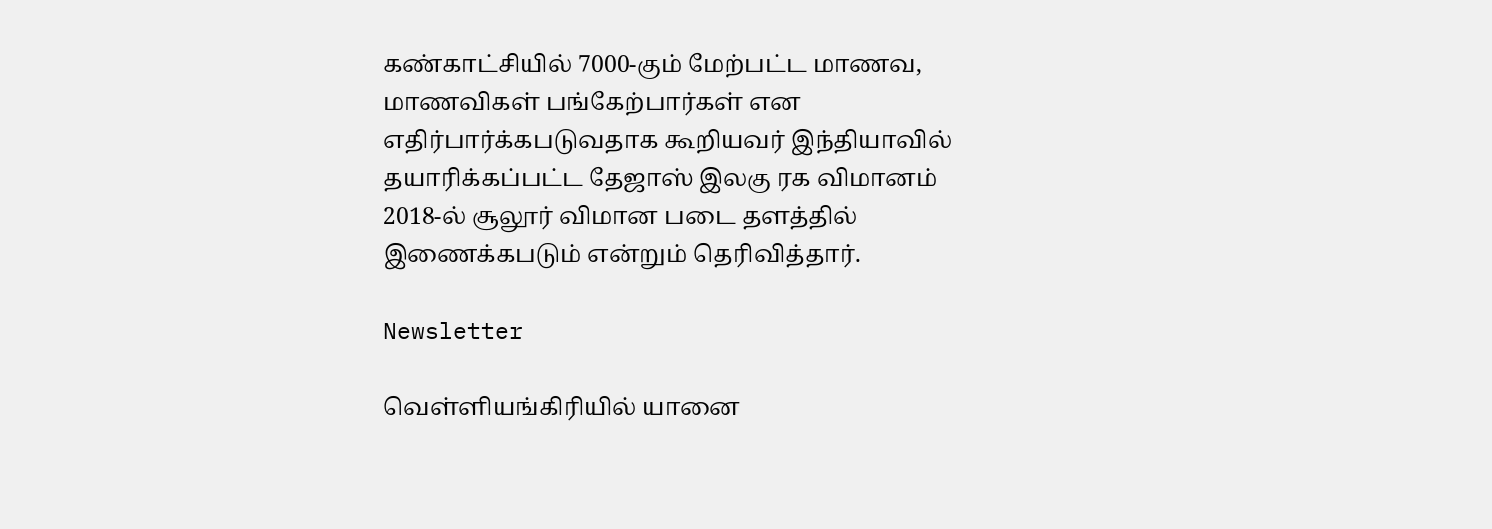கண்காட்சியில் 7000-கும் மேற்பட்ட மாணவ, மாணவிகள் பங்கேற்பார்கள் என எதிர்பார்க்கபடுவதாக கூறியவர் இந்தியாவில் தயாரிக்கப்பட்ட தேஜாஸ் இலகு ரக விமானம் 2018-ல் சூலூர் விமான படை தளத்தில் இணைக்கபடும் என்றும் தெரிவித்தார்.

Newsletter

வெள்ளியங்கிரியில் யானை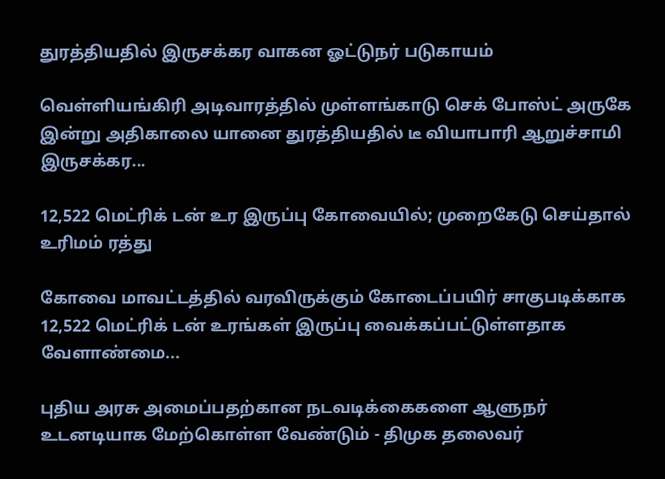துரத்தியதில் இருசக்கர வாகன ஓட்டுநர் படுகாயம்

வெள்ளியங்கிரி அடிவாரத்தில் முள்ளங்காடு செக் போஸ்ட் அருகே இன்று அதிகாலை யானை துரத்தியதில் டீ வியாபாரி ஆறுச்சாமி இருசக்கர...

12,522 மெட்ரிக் டன் உர இருப்பு கோவையில்; முறைகேடு செய்தால் உரிமம் ரத்து

கோவை மாவட்டத்தில் வரவிருக்கும் கோடைப்பயிர் சாகுபடிக்காக 12,522 மெட்ரிக் டன் உரங்கள் இருப்பு வைக்கப்பட்டுள்ளதாக வேளாண்மை...

புதிய அரசு அமைப்பதற்கான நடவடிக்கைகளை ஆளுநர் உடனடியாக மேற்கொள்ள வேண்டும் - திமுக தலைவர்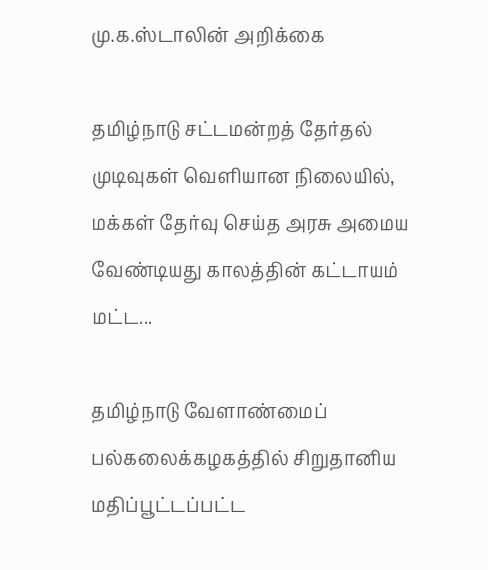மு.க.ஸ்டாலின் அறிக்கை

தமிழ்நாடு சட்டமன்றத் தேர்தல் முடிவுகள் வெளியான நிலையில், மக்கள் தேர்வு செய்த அரசு அமைய வேண்டியது காலத்தின் கட்டாயம் மட்ட...

தமிழ்நாடு வேளாண்மைப் பல்கலைக்கழகத்தில் சிறுதானிய மதிப்பூட்டப்பட்ட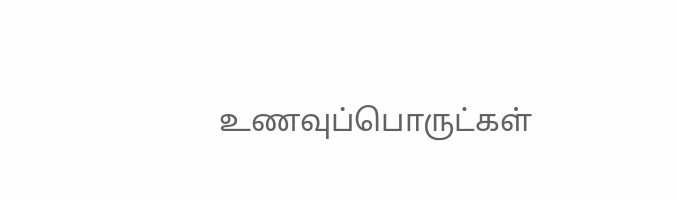உணவுப்பொருட்கள்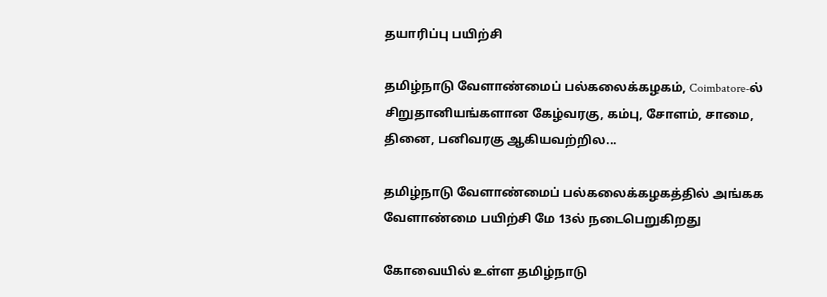தயாரிப்பு பயிற்சி

தமிழ்நாடு வேளாண்மைப் பல்கலைக்கழகம், Coimbatore-ல் சிறுதானியங்களான கேழ்வரகு, கம்பு, சோளம், சாமை, தினை, பனிவரகு ஆகியவற்றில...

தமிழ்நாடு வேளாண்மைப் பல்கலைக்கழகத்தில் அங்கக வேளாண்மை பயிற்சி மே 13ல் நடைபெறுகிறது

கோவையில் உள்ள தமிழ்நாடு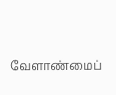வேளாண்மைப்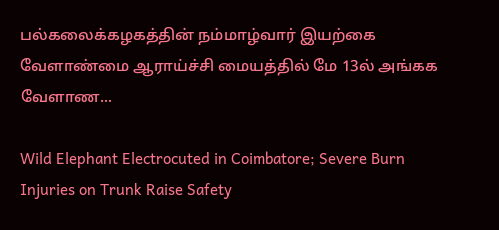பல்கலைக்கழகத்தின் நம்மாழ்வார் இயற்கை வேளாண்மை ஆராய்ச்சி மையத்தில் மே 13ல் அங்கக வேளாண...

Wild Elephant Electrocuted in Coimbatore; Severe Burn Injuries on Trunk Raise Safety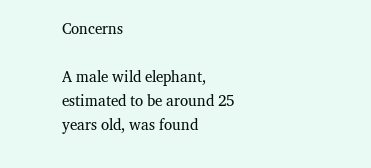Concerns

A male wild elephant, estimated to be around 25 years old, was found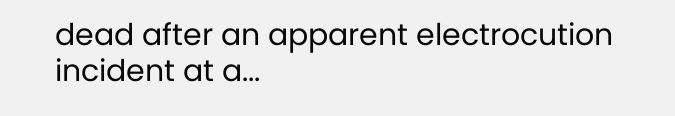dead after an apparent electrocution incident at a...